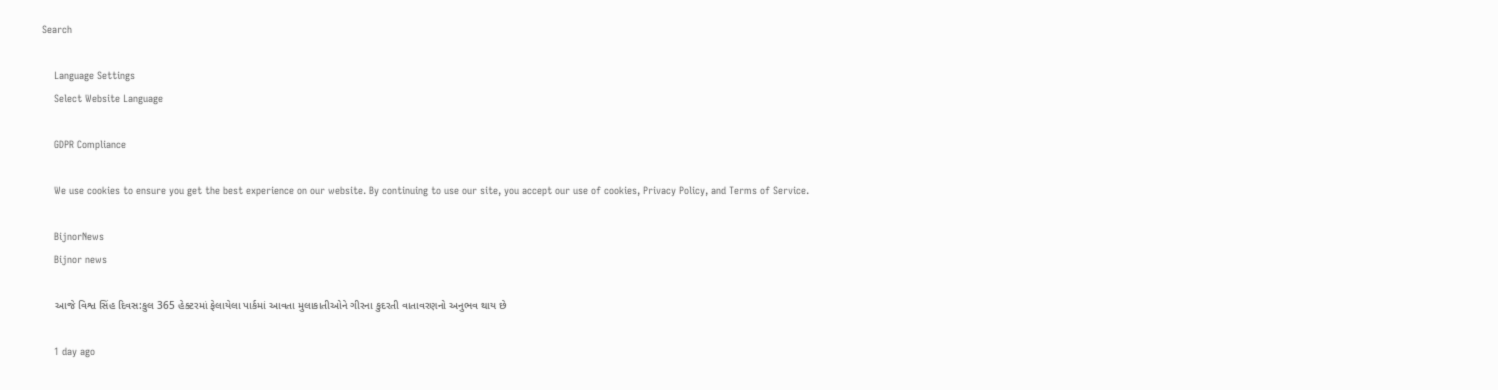Search

    Language Settings
    Select Website Language

    GDPR Compliance

    We use cookies to ensure you get the best experience on our website. By continuing to use our site, you accept our use of cookies, Privacy Policy, and Terms of Service.

    BijnorNews
    Bijnor news

    આજે વિશ્વ સિંહ દિવસ:કુલ 365 હેક્ટરમાં ફેલાયેલા પાર્કમાં આવતા મુલાકાતીઓને ગીરના કુદરતી વાતાવરણનો અનુભવ થાય છે

    1 day ago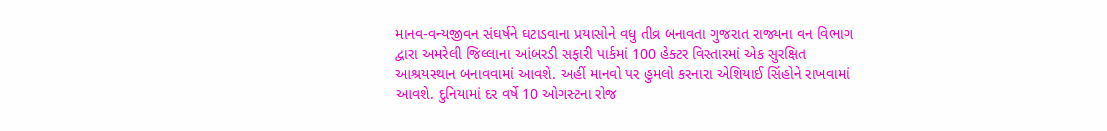માનવ-વન્યજીવન સંઘર્ષને ઘટાડવાના પ્રયાસોને વધુ તીવ્ર બનાવતા ગુજરાત રાજ્યના વન વિભાગ દ્વારા અમરેલી જિલ્લાના આંબરડી સફારી પાર્કમાં 100 હેક્ટર વિસ્તારમાં એક સુરક્ષિત આશ્રયસ્થાન બનાવવામાં આવશે. અહીં માનવો પર હુમલો કરનારા એશિયાઈ સિંહોને રાખવામાં આવશે. દુનિયામાં દર વર્ષે 10 ઓગસ્ટના રોજ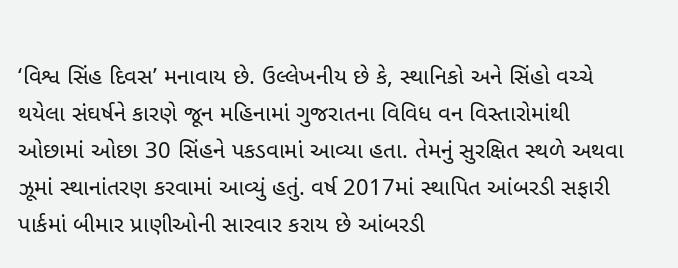‘વિશ્વ સિંહ દિવસ’ મનાવાય છે. ઉલ્લેખનીય છે કે, સ્થાનિકો અને સિંહો વચ્ચે થયેલા સંઘર્ષને કારણે જૂન મહિનામાં ગુજરાતના વિવિધ વન વિસ્તારોમાંથી ઓછામાં ઓછા 30 સિંહને પકડવામાં આવ્યા હતા. તેમનું સુરક્ષિત સ્થળે અથવા ઝૂમાં સ્થાનાંતરણ કરવામાં આવ્યું હતું. વર્ષ 2017માં સ્થાપિત આંબરડી સફારી પાર્કમાં બીમાર પ્રાણીઓની સારવાર કરાય છે આંબરડી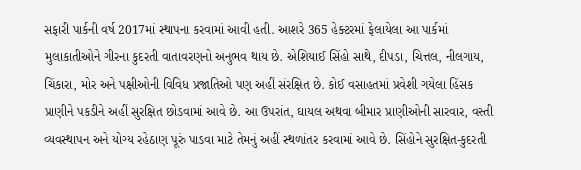સફારી પાર્કની વર્ષ 2017માં સ્થાપના કરવામાં આવી હતી. આશરે 365 હેક્ટરમાં ફેલાયેલા આ પાર્કમાં મુલાકાતીઓને ગીરના કુદરતી વાતાવરણનો અનુભવ થાય છે. એશિયાઈ સિંહો સાથે, દીપડા, ચિત્તલ, નીલગાય, ચિંકારા, મોર અને પક્ષીઓની વિવિધ પ્રજાતિઓ પણ અહીં સંરક્ષિત છે. કોઈ વસાહતમાં પ્રવેશી ગયેલા હિંસક પ્રાણીને પકડીને અહીં સુરક્ષિત છોડવામાં આવે છે. આ ઉપરાંત, ઘાયલ અથવા બીમાર પ્રાણીઓની સારવાર, વસ્તી વ્યવસ્થાપન અને યોગ્ય રહેઠાણ પૂરું પાડવા માટે તેમનું અહીં સ્થળાંતર કરવામાં આવે છે. સિંહોને સુરક્ષિત-કુદરતી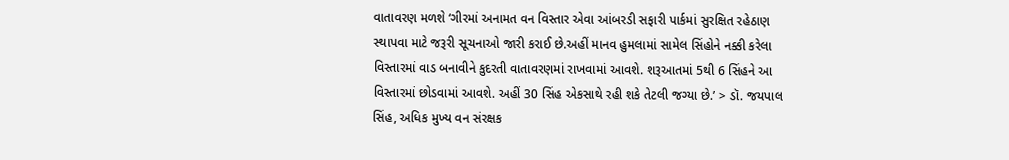વાતાવરણ મળશે ‘ગીરમાં અનામત વન વિસ્તાર એવા આંબરડી સફારી પાર્કમાં સુરક્ષિત રહેઠાણ સ્થાપવા માટે જરૂરી સૂચનાઓ જારી કરાઈ છે.અહીં માનવ હુમલામાં સામેલ સિંહોને નક્કી કરેલા વિસ્તારમાં વાડ બનાવીને કુદરતી વાતાવરણમાં રાખવામાં આવશે. શરૂઆતમાં 5થી 6 સિંહને આ વિસ્તારમાં છોડવામાં આવશે. અહીં 30 સિંહ એકસાથે રહી શકે તેટલી જગ્યા છે.’ > ડૉ. જયપાલ સિંહ, અધિક મુખ્ય વન સંરક્ષક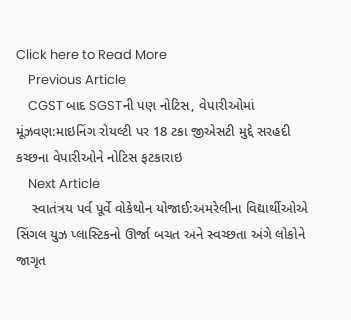Click here to Read More
    Previous Article
    CGST બાદ SGSTની પણ નોટિસ, વેપારીઓમાં મૂંઝવણ:માઇનિંગ રોયલ્ટી પર 18 ટકા જીએસટી મુદ્દે સરહદી કચ્છના વેપારીઓને નોટિસ ફટકારાઇ
    Next Article
    સ્વાતંત્રય પર્વ પૂર્વે વોકેથોન યોજાઈ:અમરેલીના વિદ્યાર્થીઓએ સિંગલ યુઝ પ્લાસ્ટિકનો ઊર્જા બચત અને સ્વચ્છતા અંગે લોકોને જાગૃત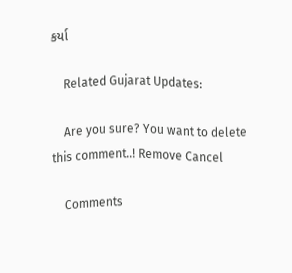કર્યા

    Related Gujarat Updates:

    Are you sure? You want to delete this comment..! Remove Cancel

    Comments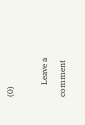(0)

      Leave a comment